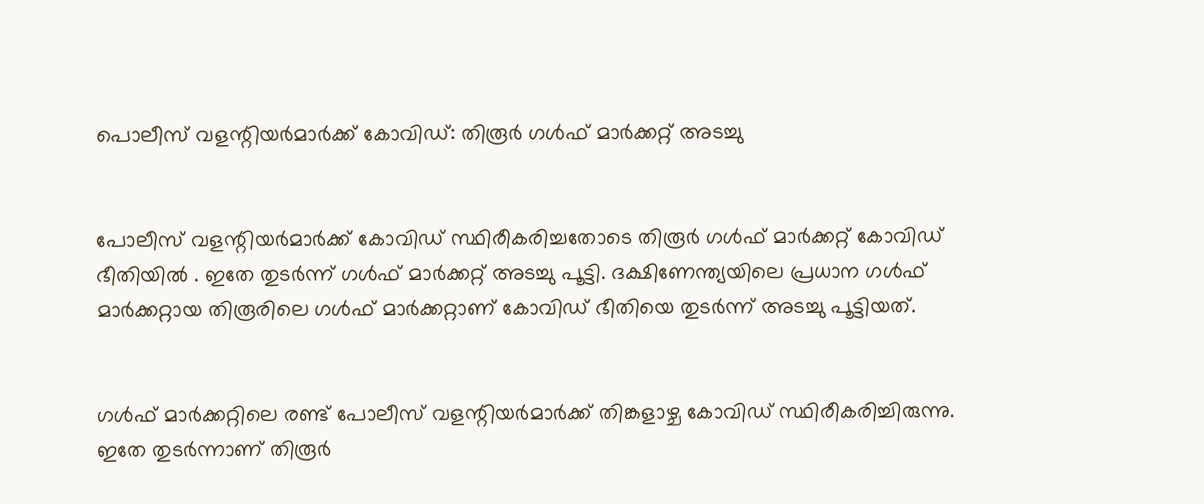പൊലീസ്‌ വളന്റിയര്‍മാര്‍ക്ക്‌ കോവിഡ്‌: തിരൂര്‍ ഗള്‍ഫ്‌ മാര്‍ക്കറ്റ്‌ അടച്ചു


പോലീസ് വളന്റിയര്‍മാര്‍ക്ക് കോവിഡ് സ്ഥിരീകരിച്ചതോടെ തിരൂര്‍ ഗള്‍ഫ് മാര്‍ക്കറ്റ് കോവിഡ് ഭീതിയില്‍ . ഇതേ തുടര്‍ന്ന് ഗള്‍ഫ് മാര്‍ക്കറ്റ് അടച്ചു പൂട്ടി. ദക്ഷിണേന്ത്യയിലെ പ്രധാന ഗള്‍ഫ് മാര്‍ക്കറ്റായ തിരൂരിലെ ഗള്‍ഫ് മാര്‍ക്കറ്റാണ് കോവിഡ് ഭീതിയെ തുടര്‍ന്ന് അടച്ചു പൂട്ടിയത്.


ഗള്‍ഫ് മാര്‍ക്കറ്റിലെ രണ്ട് പോലീസ് വളന്റിയര്‍മാര്‍ക്ക് തിങ്കളാഴ്ച കോവിഡ് സ്ഥിരീകരിച്ചിരുന്നു. ഇതേ തുടര്‍ന്നാണ് തിരൂര്‍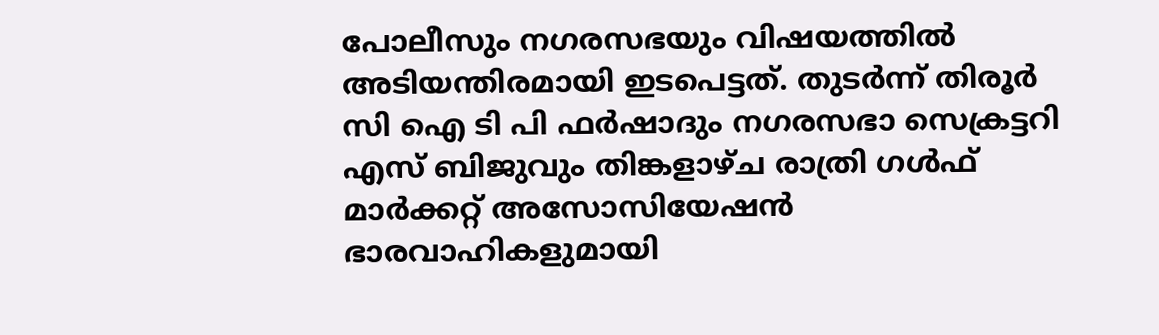പോലീസും നഗരസഭയും വിഷയത്തില്‍ അടിയന്തിരമായി ഇടപെട്ടത്. തുടര്‍ന്ന് തിരൂര്‍ സി ഐ ടി പി ഫര്‍ഷാദും നഗരസഭാ സെക്രട്ടറി എസ് ബിജുവും തിങ്കളാഴ്ച രാത്രി ഗള്‍ഫ് മാര്‍ക്കറ്റ് അസോസിയേഷന്‍ ഭാരവാഹികളുമായി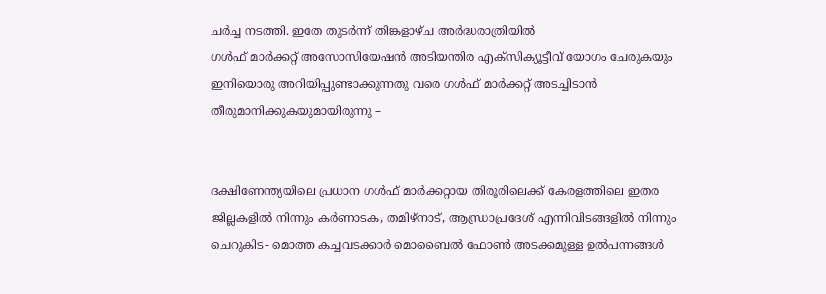ചര്‍ച്ച നടത്തി. ഇതേ തുടര്‍ന്ന് തിങ്കളാഴ്ച അര്‍ദ്ധരാത്രിയില്‍
ഗള്‍ഫ് മാര്‍ക്കറ്റ് അസോസിയേഷന്‍ അടിയന്തിര എക്സിക്യൂട്ടീവ് യോഗം ചേരുകയും ഇനിയൊരു അറിയിപ്പുണ്ടാക്കുന്നതു വരെ ഗള്‍ഫ് മാര്‍ക്കറ്റ് അടച്ചിടാന്‍ തീരുമാനിക്കുകയുമായിരുന്നു –


ദക്ഷിണേന്ത്യയിലെ പ്രധാന ഗള്‍ഫ് മാര്‍ക്കറ്റായ തിരൂരിലെക്ക് കേരളത്തിലെ ഇതര ജില്ലകളില്‍ നിന്നും കര്‍ണാടക, തമിഴ്നാട്, ആന്ധ്രാപ്രദേശ് എന്നിവിടങ്ങളില്‍ നിന്നും ചെറുകിട- മൊത്ത കച്ചവടക്കാര്‍ മൊബൈല്‍ ഫോണ്‍ അടക്കമുള്ള ഉല്‍പന്നങ്ങള്‍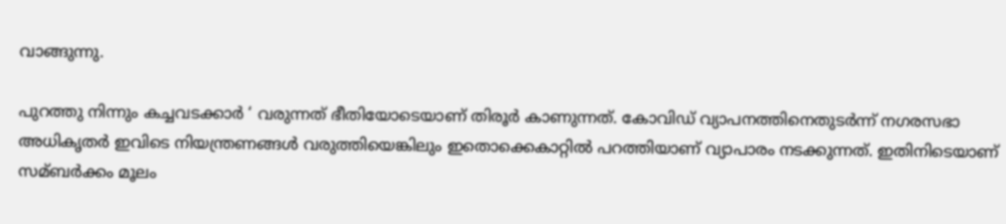വാങ്ങുന്നു.

പുറത്തു നിന്നും കച്ചവടക്കാര്‍ ‘ വരുന്നത് ഭീതിയോടെയാണ് തിരൂര്‍ കാണുന്നത്. കോവിഡ് വ്യാപനത്തിനെതുടര്‍ന്ന് നഗരസഭാ അധികൃതര്‍ ഇവിടെ നിയന്ത്രണങ്ങള്‍ വരുത്തിയെങ്കിലും ഇതൊക്കെകാറ്റില്‍ പറത്തിയാണ് വ്യാപാരം നടക്കുന്നത്. ഇതിനിടെയാണ് സമ്ബര്‍ക്കം മൂലം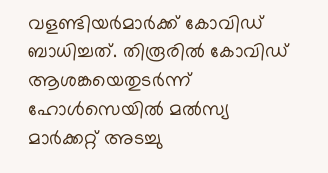വളണ്ടിയര്‍മാര്‍ക്ക് കോവിഡ് ബാധിച്ചത്. തിരൂരില്‍ കോവിഡ് ആശങ്കയെതുടര്‍ന്ന് ഹോള്‍സെയില്‍ മല്‍സ്യ മാര്‍ക്കറ്റ് അടച്ചു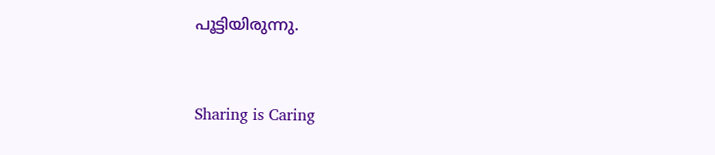പൂട്ടിയിരുന്നു.



Sharing is Caring